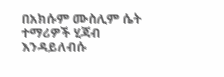በአክሱም ሙስሊም ሴት ተማሪዎች ሂጃብ እንዳይለብሱ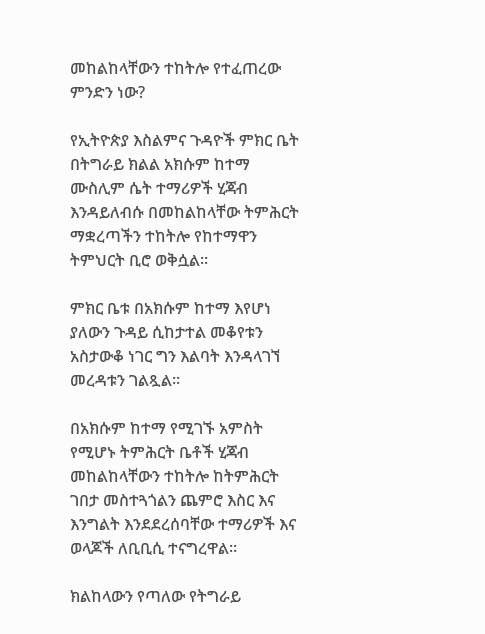መከልከላቸውን ተከትሎ የተፈጠረው ምንድን ነው?

የኢትዮጵያ እስልምና ጉዳዮች ምክር ቤት በትግራይ ክልል አክሱም ከተማ ሙስሊም ሴት ተማሪዎች ሂጃብ እንዳይለብሱ በመከልከላቸው ትምሕርት ማቋረጣችን ተከትሎ የከተማዋን ትምህርት ቢሮ ወቅሷል።

ምክር ቤቱ በአክሱም ከተማ እየሆነ ያለውን ጉዳይ ሲከታተል መቆየቱን አስታውቆ ነገር ግን እልባት እንዳላገኘ መረዳቱን ገልጿል።

በአክሱም ከተማ የሚገኙ አምስት የሚሆኑ ትምሕርት ቤቶች ሂጃብ መከልከላቸውን ተከትሎ ከትምሕርት ገበታ መስተጓጎልን ጨምሮ እስር እና እንግልት እንደደረሰባቸው ተማሪዎች እና ወላጆች ለቢቢሲ ተናግረዋል።

ክልከላውን የጣለው የትግራይ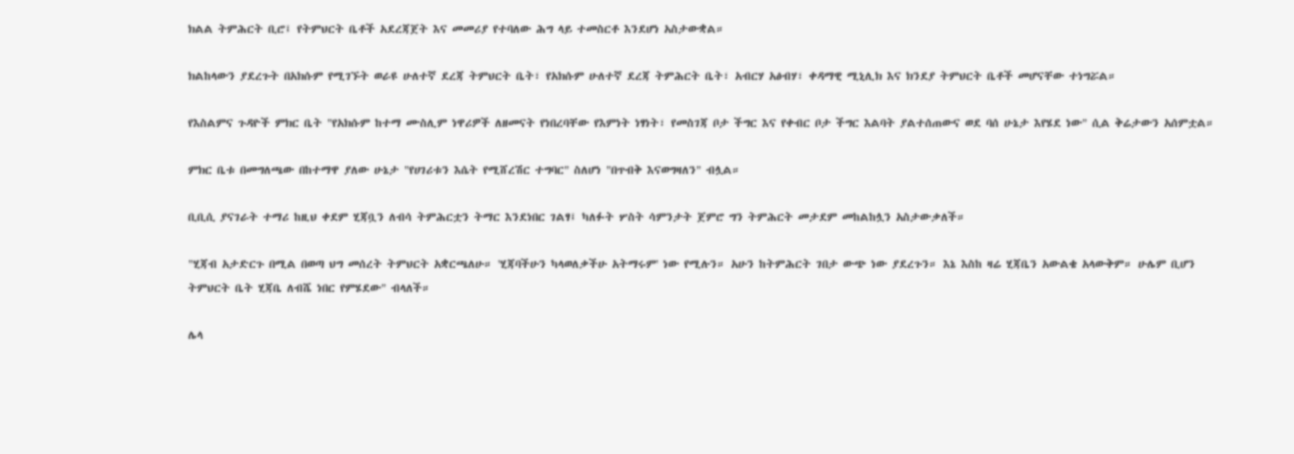ክልል ትምሕርት ቢሮ፤ የትምህርት ቤቶች አደረጃጀት እና መመሪያ የተባለው ሕግ ላይ ተመስርቶ እንደሆነ አስታውቋል።

ክልከላውን ያደረጉት በአክሱም የሚገኙት ወራዩ ሁለተኛ ደረጃ ትምህርት ቤት፣ የአክሱም ሁለተኛ ደረጃ ትምሕርት ቤት፣ አብርሃ አፅብሃ፣ ቀዳማዊ ሚኒሊክ እና ክንደያ ትምህርት ቤቶች መሆናቸው ተነግሯል።

የእስልምና ጉዳዮች ምክር ቤት "የአክሱም ከተማ ሙስሊም ነዋሪዎች ለዘመናት የነበረባቸው የእምነት ነፃነት፣ የመስገጃ ቦታ ችግር እና የቀብር ቦታ ችግር እልባት ያልተሰጠውና ወደ ባሰ ሁኔታ እየሄደ ነው" ሲል ቅሬታውን አሰምቷል።

ምክር ቤቱ በመግለጫው በከተማዋ ያለው ሁኔታ "የሀገሪቱን እሴት የሚሸረሽር ተግባር" ስለሆነ "በጥብቅ እናወግዛለን" ብሏል።

ቢቢሲ ያናገራት ተማሪ ከዚህ ቀደም ሂጃቧን ለብሳ ትምሕርቷን ትማር እንደነበር ገልፃ፤ ካለፉት ሦስት ሳምንታት ጀምሮ ግን ትምሕርት መታደም መከልከሏን አስታውቃለች።

"ሂጃብ አታድርጉ በሚል በወጣ ህግ መሰረት ትምህርት አቋርጫለሁ። 'ሂጃባችሁን ካላወለቃችሁ አትማሩም' ነው የሚሉን። አሁን ከትምሕርት ገበታ ውጭ ነው ያደረጉን። እኔ እስከ ዛሬ ሂጃቤን አውልቄ አላውቅም። ሁሌም ቢሆን ትምህርት ቤት ሂጃቤ ለብሼ ነበር የምሄደው" ብላለች።

ሌላ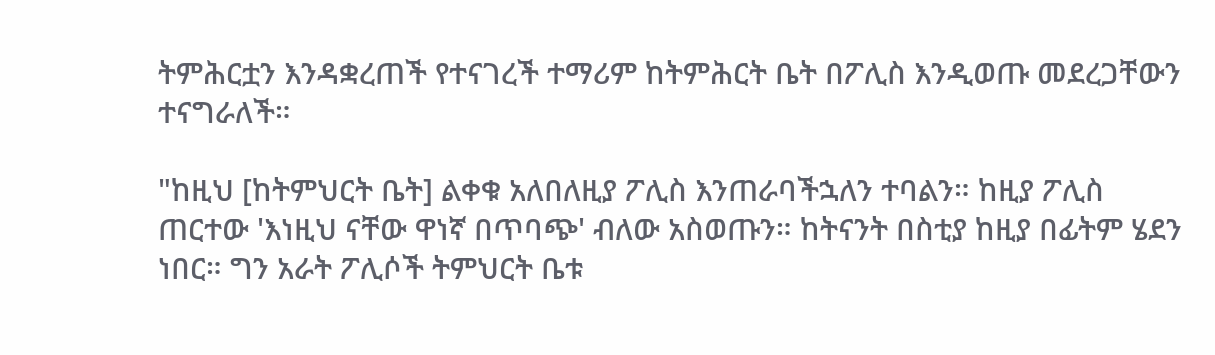ትምሕርቷን እንዳቋረጠች የተናገረች ተማሪም ከትምሕርት ቤት በፖሊስ እንዲወጡ መደረጋቸውን ተናግራለች።

"ከዚህ [ከትምህርት ቤት] ልቀቁ አለበለዚያ ፖሊስ እንጠራባችኋለን ተባልን። ከዚያ ፖሊስ ጠርተው 'እነዚህ ናቸው ዋነኛ በጥባጭ' ብለው አስወጡን። ከትናንት በስቲያ ከዚያ በፊትም ሄደን ነበር። ግን አራት ፖሊሶች ትምህርት ቤቱ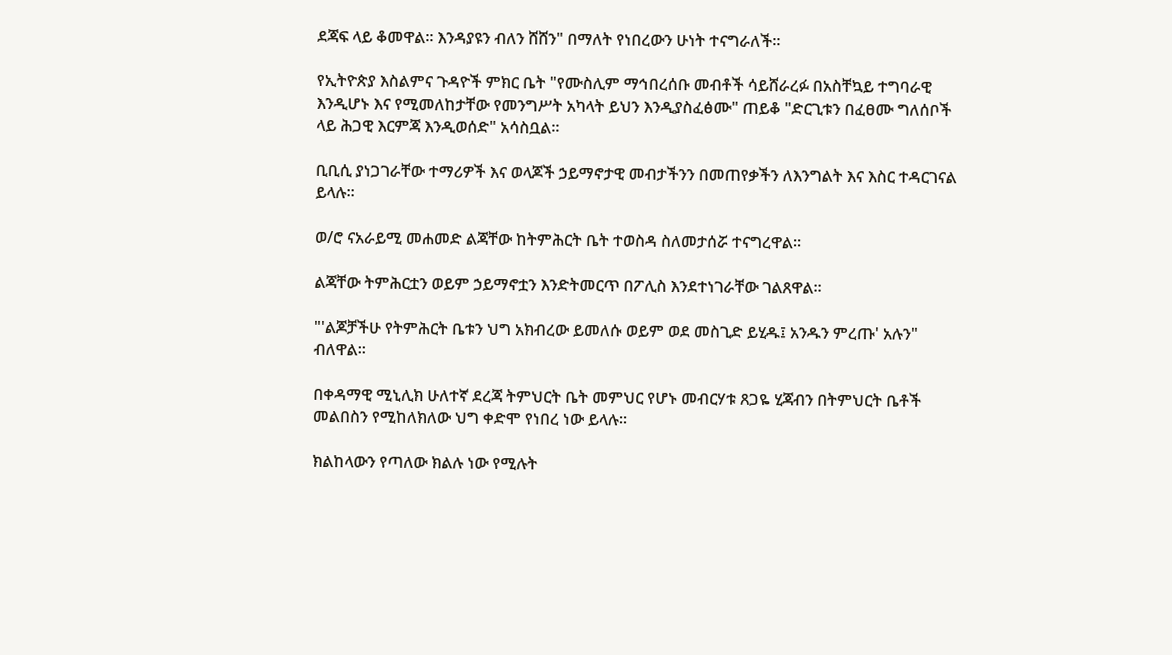ደጃፍ ላይ ቆመዋል። እንዳያዩን ብለን ሸሸን" በማለት የነበረውን ሁነት ተናግራለች።

የኢትዮጵያ እስልምና ጉዳዮች ምክር ቤት "የሙስሊም ማኅበረሰቡ መብቶች ሳይሸራረፉ በአስቸኳይ ተግባራዊ እንዲሆኑ እና የሚመለከታቸው የመንግሥት አካላት ይህን እንዲያስፈፅሙ" ጠይቆ "ድርጊቱን በፈፀሙ ግለሰቦች ላይ ሕጋዊ እርምጃ እንዲወሰድ" አሳስቧል።

ቢቢሲ ያነጋገራቸው ተማሪዎች እና ወላጆች ኃይማኖታዊ መብታችንን በመጠየቃችን ለእንግልት እና እስር ተዳርገናል ይላሉ።

ወ/ሮ ናአራይሚ መሐመድ ልጃቸው ከትምሕርት ቤት ተወስዳ ስለመታሰሯ ተናግረዋል።

ልጃቸው ትምሕርቷን ወይም ኃይማኖቷን እንድትመርጥ በፖሊስ እንደተነገራቸው ገልጸዋል።

"'ልጆቻችሁ የትምሕርት ቤቱን ህግ አክብረው ይመለሱ ወይም ወደ መስጊድ ይሂዱ፤ አንዱን ምረጡ' አሉን" ብለዋል።

በቀዳማዊ ሚኒሊክ ሁለተኛ ደረጃ ትምህርት ቤት መምህር የሆኑ መብርሃቱ ጸጋዬ ሂጃብን በትምህርት ቤቶች መልበስን የሚከለክለው ህግ ቀድሞ የነበረ ነው ይላሉ።

ክልከላውን የጣለው ክልሉ ነው የሚሉት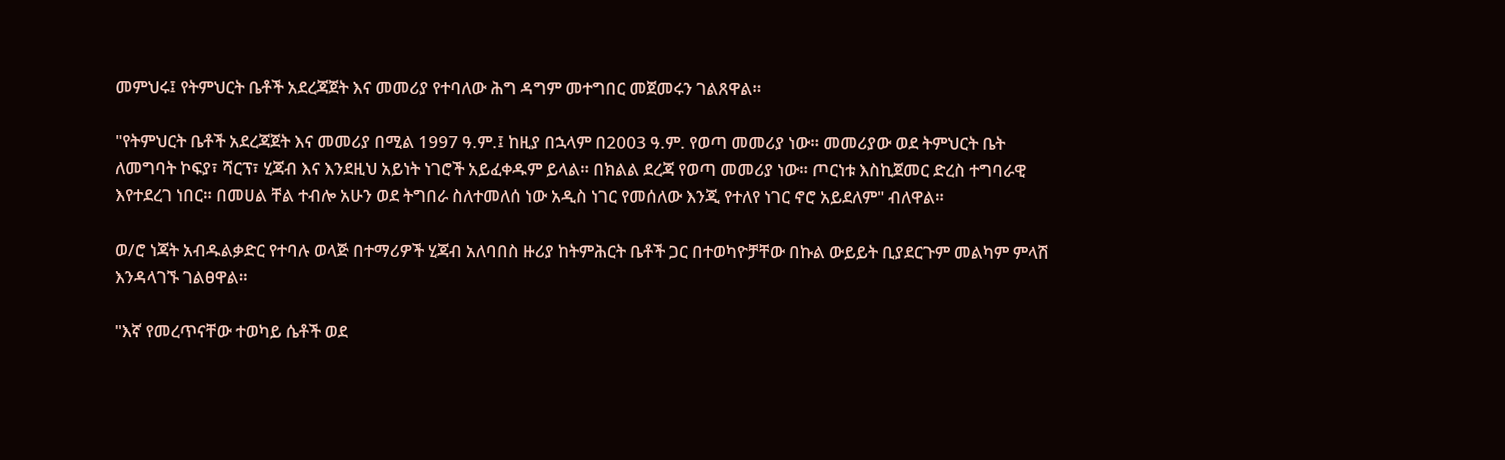መምህሩ፤ የትምህርት ቤቶች አደረጃጀት እና መመሪያ የተባለው ሕግ ዳግም መተግበር መጀመሩን ገልጸዋል።

"የትምህርት ቤቶች አደረጃጀት እና መመሪያ በሚል 1997 ዓ.ም.፤ ከዚያ በኋላም በ2003 ዓ.ም. የወጣ መመሪያ ነው። መመሪያው ወደ ትምህርት ቤት ለመግባት ኮፍያ፣ ሻርፕ፣ ሂጃብ እና እንደዚህ አይነት ነገሮች አይፈቀዱም ይላል። በክልል ደረጃ የወጣ መመሪያ ነው። ጦርነቱ እስኪጀመር ድረስ ተግባራዊ እየተደረገ ነበር። በመሀል ቸል ተብሎ አሁን ወደ ትግበራ ስለተመለሰ ነው አዲስ ነገር የመሰለው እንጂ የተለየ ነገር ኖሮ አይደለም" ብለዋል።

ወ/ሮ ነጃት አብዱልቃድር የተባሉ ወላጅ በተማሪዎች ሂጃብ አለባበስ ዙሪያ ከትምሕርት ቤቶች ጋር በተወካዮቻቸው በኩል ውይይት ቢያደርጉም መልካም ምላሽ እንዳላገኙ ገልፀዋል።

"እኛ የመረጥናቸው ተወካይ ሴቶች ወደ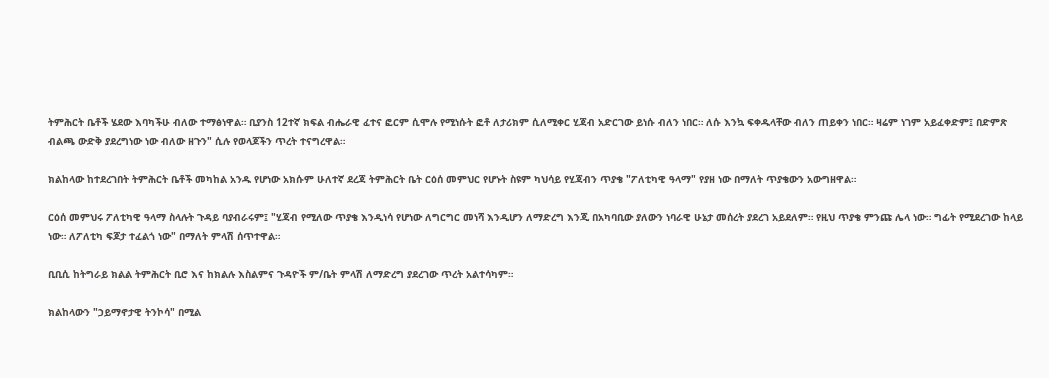ትምሕርት ቤቶች ሄደው እባካችሁ ብለው ተማፅነዋል። ቢያንስ 12ተኛ ክፍል ብሔራዊ ፈተና ፎርም ሲሞሉ የሚነሱት ፎቶ ለታሪክም ሲለሚቀር ሂጃብ አድርገው ይነሱ ብለን ነበር። ለሱ እንኳ ፍቀዱላቸው ብለን ጠይቀን ነበር። ዛሬም ነገም አይፈቀድም፤ በድምጽ ብልጫ ውድቅ ያደረግነው ነው ብለው ዘጉን" ሲሉ የወላጆችን ጥረት ተናግረዋል።

ክልከላው ከተደረገበት ትምሕርት ቤቶች መካከል አንዱ የሆነው አክሱም ሁለተኛ ደረጃ ትምሕርት ቤት ርዕሰ መምህር የሆኑት ስዩም ካህሳይ የሂጃብን ጥያቄ "ፖለቲካዊ ዓላማ" የያዘ ነው በማለት ጥያቄውን አውግዘዋል።

ርዕሰ መምህሩ ፖለቲካዊ ዓላማ ስላሉት ጉዳይ ባያብራሩም፤ "ሂጃብ የሚለው ጥያቄ እንዲነሳ የሆነው ለግርግር መነሻ እንዲሆን ለማድረግ እንጂ በአካባቢው ያለውን ነባራዊ ሁኔታ መሰረት ያደረገ አይደለም። የዚህ ጥያቄ ምንጩ ሌላ ነው። ግፊት የሚደረገው ከላይ ነው። ለፖለቲካ ፍጆታ ተፈልጎ ነው" በማለት ምላሽ ሰጥተዋል።

ቢቢሲ ከትግራይ ክልል ትምሕርት ቢሮ እና ከክልሉ እስልምና ጉዳዮች ም/ቤት ምላሽ ለማድረግ ያደረገው ጥረት አልተሳካም።

ክልከላውን "ኃይማኖታዊ ትንኮሳ" በሚል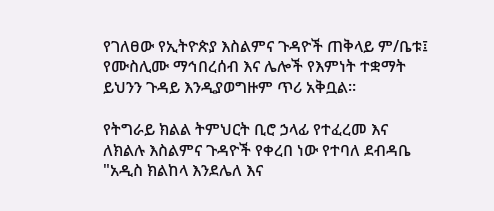የገለፀው የኢትዮጵያ እስልምና ጉዳዮች ጠቅላይ ም/ቤቱ፤ የሙስሊሙ ማኅበረሰብ እና ሌሎች የእምነት ተቋማት ይህንን ጉዳይ እንዲያወግዙም ጥሪ አቅቧል።

የትግራይ ክልል ትምህርት ቢሮ ኃላፊ የተፈረመ እና ለክልሉ እስልምና ጉዳዮች የቀረበ ነው የተባለ ደብዳቤ "አዲስ ክልከላ እንደሌለ እና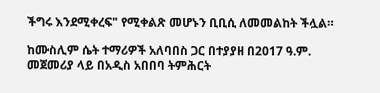ችግሩ እንደሚቀረፍ" የሚቀልጽ መሆኑን ቢቢሲ ለመመልከት ችሏል።

ከሙስሊም ሴት ተማሪዎች አለባበስ ጋር በተያያዘ በ2017 ዓ.ም. መጀመሪያ ላይ በአዲስ አበበባ ትምሕርት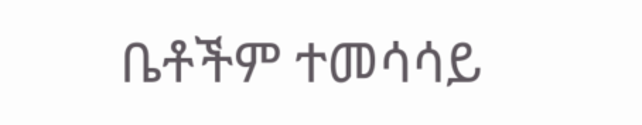ቤቶችም ተመሳሳይ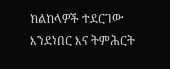ክልከላዎች ተደርገው እንደነበር እና ትምሕርት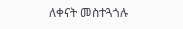ለቀናት መስተጓጎሉ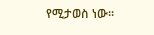የሚታወስ ነው።